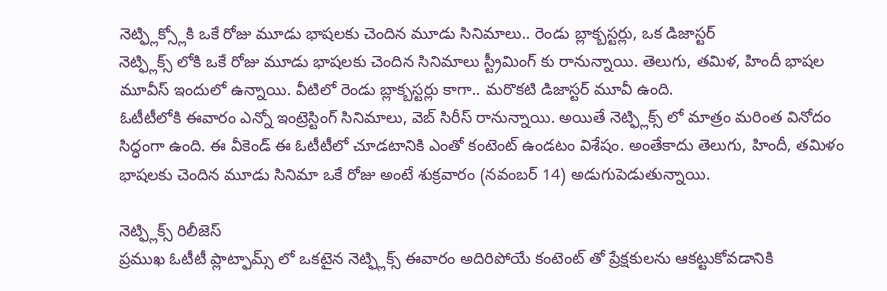నెట్ఫ్లిక్స్లోకి ఒకే రోజు మూడు భాషలకు చెందిన మూడు సినిమాలు.. రెండు బ్లాక్బస్టర్లు, ఒక డిజాస్టర్
నెట్ఫ్లిక్స్ లోకి ఒకే రోజు మూడు భాషలకు చెందిన సినిమాలు స్ట్రీమింగ్ కు రానున్నాయి. తెలుగు, తమిళ, హిందీ భాషల మూవీస్ ఇందులో ఉన్నాయి. వీటిలో రెండు బ్లాక్బస్టర్లు కాగా.. మరొకటి డిజాస్టర్ మూవీ ఉంది.
ఓటీటీలోకి ఈవారం ఎన్నో ఇంట్రెస్టింగ్ సినిమాలు, వెబ్ సిరీస్ రానున్నాయి. అయితే నెట్ఫ్లిక్స్ లో మాత్రం మరింత వినోదం సిద్ధంగా ఉంది. ఈ వీకెండ్ ఈ ఓటీటీలో చూడటానికి ఎంతో కంటెంట్ ఉండటం విశేషం. అంతేకాదు తెలుగు, హిందీ, తమిళం భాషలకు చెందిన మూడు సినిమా ఒకే రోజు అంటే శుక్రవారం (నవంబర్ 14) అడుగుపెడుతున్నాయి.

నెట్ఫ్లిక్స్ రిలీజెస్
ప్రముఖ ఓటీటీ ప్లాట్ఫామ్స్ లో ఒకటైన నెట్ఫ్లిక్స్ ఈవారం అదిరిపోయే కంటెంట్ తో ప్రేక్షకులను ఆకట్టుకోవడానికి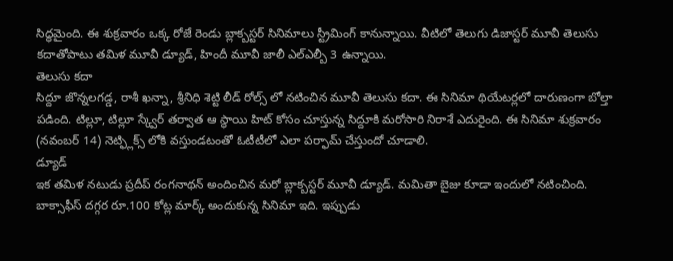సిద్ధమైంది. ఈ శుక్రవారం ఒక్క రోజే రెండు బ్లాక్బస్టర్ సినిమాలు స్ట్రీమింగ్ కానున్నాయి. వీటిలో తెలుగు డిజాస్టర్ మూవీ తెలుసు కదాతోపాటు తమిళ మూవీ డ్యూడ్, హిందీ మూవీ జాలీ ఎల్ఎల్బీ 3 ఉన్నాయి.
తెలుసు కదా
సిద్దూ జొన్నలగడ్డ, రాశీ ఖన్నా, శ్రీనిధి శెట్టి లీడ్ రోల్స్ లో నటించిన మూవీ తెలుసు కదా. ఈ సినిమా థియేటర్లలో దారుణంగా బోల్తా పడింది. టిల్లూ, టిల్లూ స్క్వేర్ తర్వాత ఆ స్థాయి హిట్ కోసం చూస్తున్న సిద్దూకి మరోసారి నిరాశే ఎదురైంది. ఈ సినిమా శుక్రవారం (నవంబర్ 14) నెట్ఫ్లిక్స్ లోకి వస్తుండటంతో ఓటీటీలో ఎలా పర్ఫామ్ చేస్తుందో చూడాలి.
డ్యూడ్
ఇక తమిళ నటుడు ప్రదీప్ రంగనాథన్ అందించిన మరో బ్లాక్బస్టర్ మూవీ డ్యూడ్. మమితా బైజు కూడా ఇందులో నటించింది. బాక్సాఫీస్ దగ్గర రూ.100 కోట్ల మార్క్ అందుకున్న సినిమా ఇది. ఇప్పుడు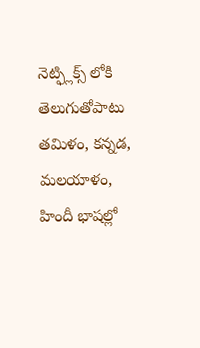నెట్ఫ్లిక్స్ లోకి తెలుగుతోపాటు తమిళం, కన్నడ, మలయాళం, హిందీ భాషల్లో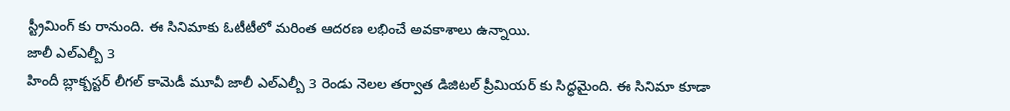స్ట్రీమింగ్ కు రానుంది. ఈ సినిమాకు ఓటీటీలో మరింత ఆదరణ లభించే అవకాశాలు ఉన్నాయి.
జాలీ ఎల్ఎల్బీ 3
హిందీ బ్లాక్బస్టర్ లీగల్ కామెడీ మూవీ జాలీ ఎల్ఎల్బీ 3 రెండు నెలల తర్వాత డిజిటల్ ప్రీమియర్ కు సిద్ధమైంది. ఈ సినిమా కూడా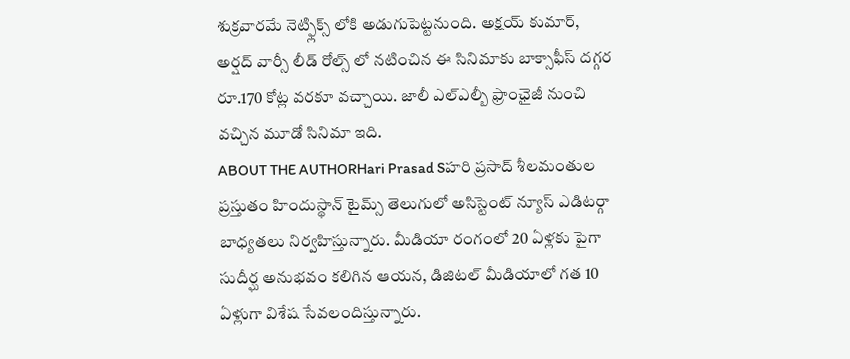శుక్రవారమే నెట్ఫ్లిక్స్ లోకి అడుగుపెట్టనుంది. అక్షయ్ కుమార్, అర్షద్ వార్సీ లీడ్ రోల్స్ లో నటించిన ఈ సినిమాకు బాక్సాఫీస్ దగ్గర రూ.170 కోట్ల వరకూ వచ్చాయి. జాలీ ఎల్ఎల్బీ ఫ్రాంఛైజీ నుంచి వచ్చిన మూడో సినిమా ఇది.
ABOUT THE AUTHORHari Prasad Sహరి ప్రసాద్ శీలమంతుల ప్రస్తుతం హిందుస్థాన్ టైమ్స్ తెలుగులో అసిస్టెంట్ న్యూస్ ఎడిటర్గా బాధ్యతలు నిర్వహిస్తున్నారు. మీడియా రంగంలో 20 ఏళ్లకు పైగా సుదీర్ఘ అనుభవం కలిగిన ఆయన, డిజిటల్ మీడియాలో గత 10 ఏళ్లుగా విశేష సేవలందిస్తున్నారు.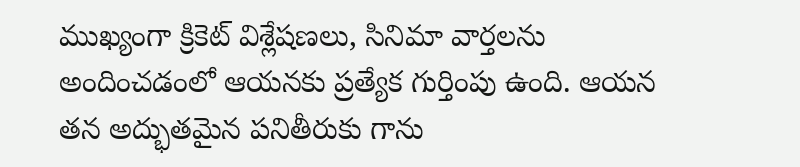ముఖ్యంగా క్రికెట్ విశ్లేషణలు, సినిమా వార్తలను అందించడంలో ఆయనకు ప్రత్యేక గుర్తింపు ఉంది. ఆయన తన అద్భుతమైన పనితీరుకు గాను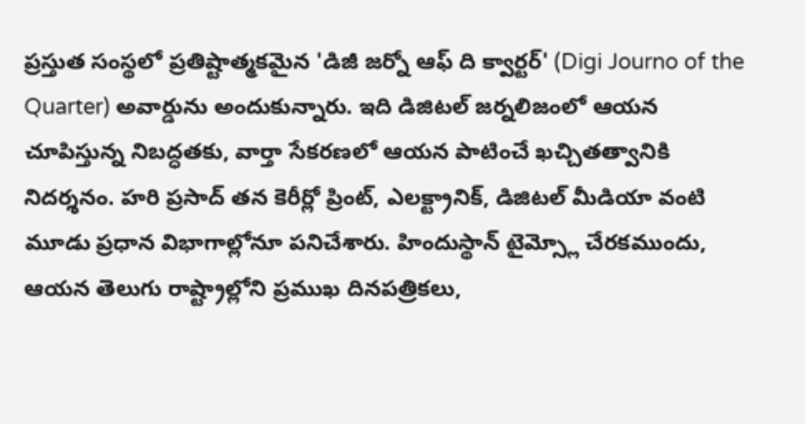ప్రస్తుత సంస్థలో ప్రతిష్టాత్మకమైన 'డిజీ జర్నో ఆఫ్ ది క్వార్టర్' (Digi Journo of the Quarter) అవార్డును అందుకున్నారు. ఇది డిజిటల్ జర్నలిజంలో ఆయన చూపిస్తున్న నిబద్ధతకు, వార్తా సేకరణలో ఆయన పాటించే ఖచ్చితత్వానికి నిదర్శనం. హరి ప్రసాద్ తన కెరీర్లో ప్రింట్, ఎలక్ట్రానిక్, డిజిటల్ మీడియా వంటి మూడు ప్రధాన విభాగాల్లోనూ పనిచేశారు. హిందుస్థాన్ టైమ్స్లో చేరకముందు, ఆయన తెలుగు రాష్ట్రాల్లోని ప్రముఖ దినపత్రికలు,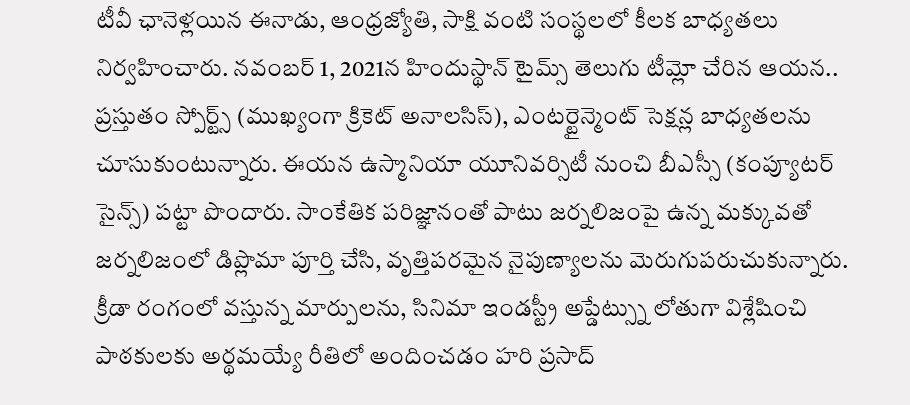టీవీ ఛానెళ్లయిన ఈనాడు, ఆంధ్రజ్యోతి, సాక్షి వంటి సంస్థలలో కీలక బాధ్యతలు నిర్వహించారు. నవంబర్ 1, 2021న హిందుస్థాన్ టైమ్స్ తెలుగు టీమ్లో చేరిన ఆయన.. ప్రస్తుతం స్పోర్ట్స్ (ముఖ్యంగా క్రికెట్ అనాలసిస్), ఎంటర్టైన్మెంట్ సెక్షన్ల బాధ్యతలను చూసుకుంటున్నారు. ఈయన ఉస్మానియా యూనివర్సిటీ నుంచి బీఎస్సీ (కంప్యూటర్ సైన్స్) పట్టా పొందారు. సాంకేతిక పరిజ్ఞానంతో పాటు జర్నలిజంపై ఉన్న మక్కువతో జర్నలిజంలో డిప్లొమా పూర్తి చేసి, వృత్తిపరమైన నైపుణ్యాలను మెరుగుపరుచుకున్నారు. క్రీడా రంగంలో వస్తున్న మార్పులను, సినిమా ఇండస్ట్రీ అప్డేట్స్ను లోతుగా విశ్లేషించి పాఠకులకు అర్థమయ్యే రీతిలో అందించడం హరి ప్రసాద్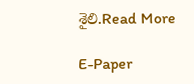శైలి.Read More

E-Paper